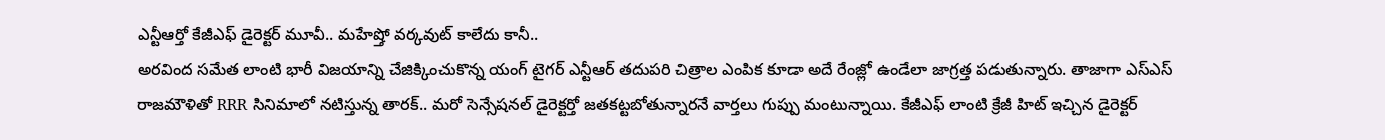ఎన్టీఆర్తో కేజీఎఫ్ డైరెక్టర్ మూవీ.. మహేష్తో వర్కవుట్ కాలేదు కానీ..
అరవింద సమేత లాంటి భారీ విజయాన్ని చేజిక్కించుకొన్న యంగ్ టైగర్ ఎన్టీఆర్ తదుపరి చిత్రాల ఎంపిక కూడా అదే రేంజ్లో ఉండేలా జాగ్రత్త పడుతున్నారు. తాజాగా ఎస్ఎస్ రాజమౌళితో RRR సినిమాలో నటిస్తున్న తారక్.. మరో సెన్సేషనల్ డైరెక్టర్తో జతకట్టబోతున్నారనే వార్తలు గుప్పు మంటున్నాయి. కేజీఎఫ్ లాంటి క్రేజీ హిట్ ఇచ్చిన డైరెక్టర్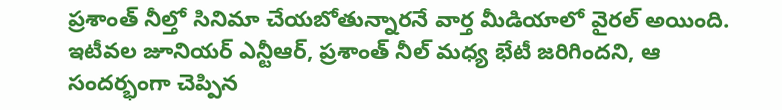ప్రశాంత్ నీల్తో సినిమా చేయబోతున్నారనే వార్త మీడియాలో వైరల్ అయింది.
ఇటీవల జూనియర్ ఎన్టీఆర్, ప్రశాంత్ నీల్ మధ్య భేటీ జరిగిందని, ఆ సందర్భంగా చెప్పిన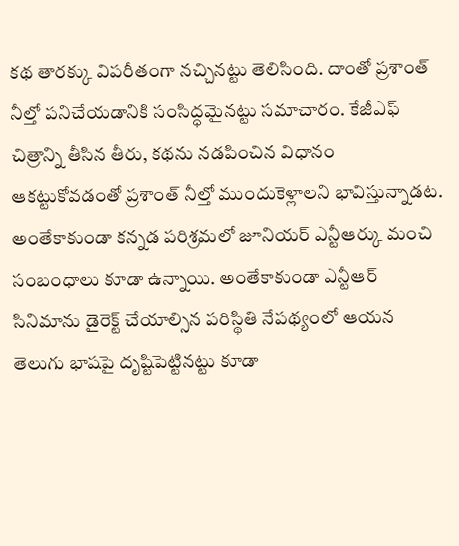కథ తారక్కు విపరీతంగా నచ్చినట్టు తెలిసింది. దాంతో ప్రశాంత్ నీల్తో పనిచేయడానికి సంసిద్ధమైనట్టు సమాచారం. కేజీఎఫ్ చిత్రాన్ని తీసిన తీరు, కథను నడపించిన విధానం ఆకట్టుకోవడంతో ప్రశాంత్ నీల్తో ముందుకెళ్లాలని భావిస్తున్నాడట. అంతేకాకుండా కన్నడ పరిశ్రమలో జూనియర్ ఎన్టీఆర్కు మంచి సంబంధాలు కూడా ఉన్నాయి. అంతేకాకుండా ఎన్టీఆర్ సినిమాను డైరెక్ట్ చేయాల్సిన పరిస్థితి నేపథ్యంలో ఆయన తెలుగు భాషపై దృష్టిపెట్టినట్టు కూడా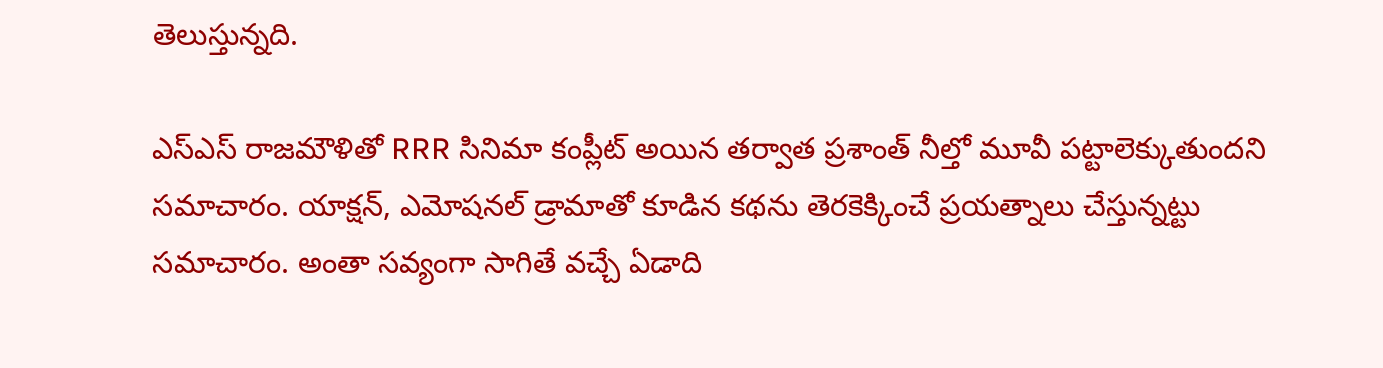తెలుస్తున్నది.

ఎస్ఎస్ రాజమౌళితో RRR సినిమా కంప్లీట్ అయిన తర్వాత ప్రశాంత్ నీల్తో మూవీ పట్టాలెక్కుతుందని సమాచారం. యాక్షన్, ఎమోషనల్ డ్రామాతో కూడిన కథను తెరకెక్కించే ప్రయత్నాలు చేస్తున్నట్టు సమాచారం. అంతా సవ్యంగా సాగితే వచ్చే ఏడాది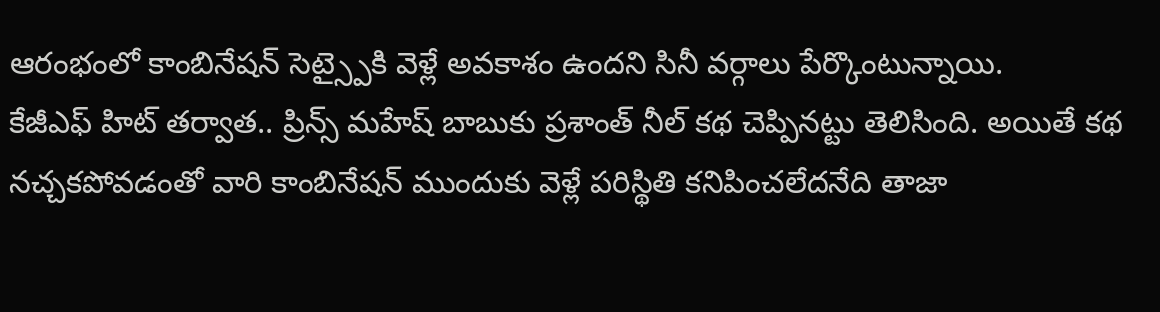ఆరంభంలో కాంబినేషన్ సెట్స్పైకి వెళ్లే అవకాశం ఉందని సినీ వర్గాలు పేర్కొంటున్నాయి.
కేజీఎఫ్ హిట్ తర్వాత.. ప్రిన్స్ మహేష్ బాబుకు ప్రశాంత్ నీల్ కథ చెప్పినట్టు తెలిసింది. అయితే కథ నచ్చకపోవడంతో వారి కాంబినేషన్ ముందుకు వెళ్లే పరిస్థితి కనిపించలేదనేది తాజా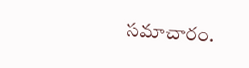సమాచారం.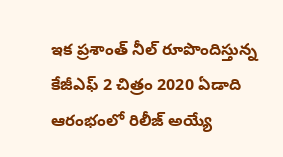ఇక ప్రశాంత్ నీల్ రూపొందిస్తున్న కేజీఎఫ్ 2 చిత్రం 2020 ఏడాది ఆరంభంలో రిలీజ్ అయ్యే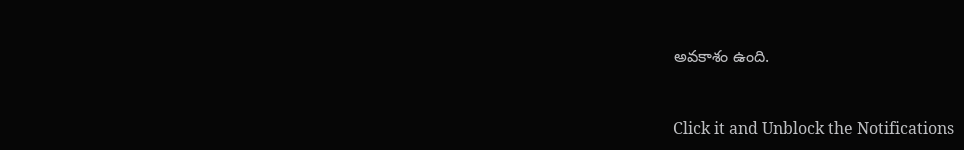అవకాశం ఉంది.


Click it and Unblock the Notifications